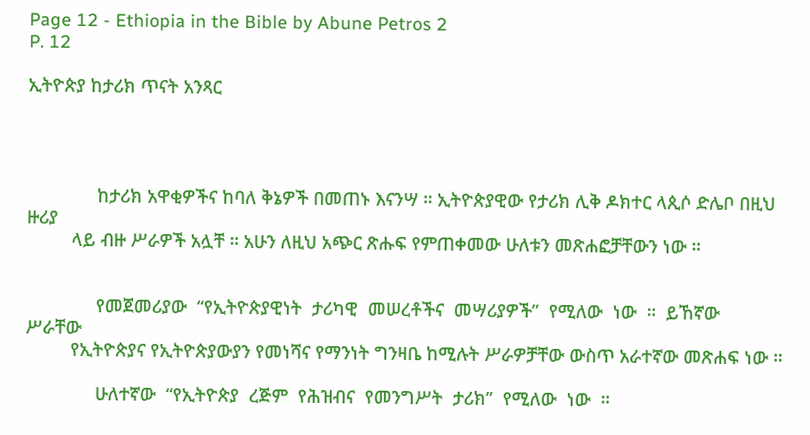Page 12 - Ethiopia in the Bible by Abune Petros 2
P. 12

ኢትዮጵያ ከታሪክ ጥናት አንጻር




              ከታሪክ አዋቂዎችና ከባለ ቅኔዎች በመጠኑ እናንሣ ። ኢትዮጵያዊው የታሪክ ሊቅ ዶክተር ላጲሶ ድሌቦ በዚህ ዙሪያ
         ላይ ብዙ ሥራዎች አሏቸ ። አሁን ለዚህ አጭር ጽሑፍ የምጠቀመው ሁለቱን መጽሐፎቻቸውን ነው ።


              የመጀመሪያው  “የኢትዮጵያዊነት  ታሪካዊ  መሠረቶችና  መሣሪያዎች”  የሚለው  ነው  ።  ይኸኛው  ሥራቸው
         የኢትዮጵያና የኢትዮጵያውያን የመነሻና የማንነት ግንዛቤ ከሚሉት ሥራዎቻቸው ውስጥ አራተኛው መጽሐፍ ነው ።

              ሁለተኛው  “የኢትዮጵያ  ረጅም  የሕዝብና  የመንግሥት  ታሪክ”  የሚለው  ነው  ።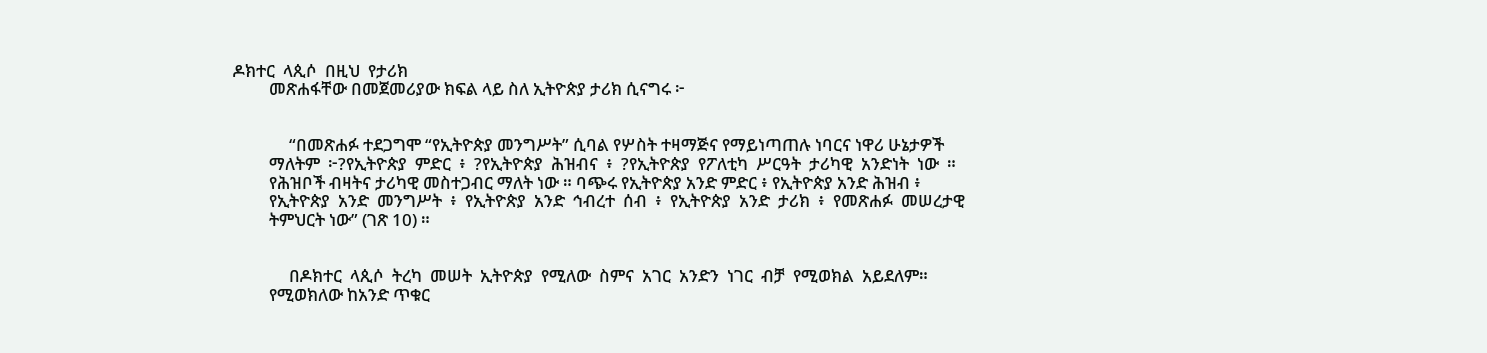ዶክተር  ላጲሶ  በዚህ  የታሪክ
         መጽሐፋቸው በመጀመሪያው ክፍል ላይ ስለ ኢትዮጵያ ታሪክ ሲናግሩ ፦


              “በመጽሐፉ ተደጋግሞ “የኢትዮጵያ መንግሥት” ሲባል የሦስት ተዛማጅና የማይነጣጠሉ ነባርና ነዋሪ ሁኔታዎች
         ማለትም  ፦?የኢትዮጵያ  ምድር  ፥  ?የኢትዮጵያ  ሕዝብና  ፥  ?የኢትዮጵያ  የፖለቲካ  ሥርዓት  ታሪካዊ  አንድነት  ነው  ።
         የሕዝቦች ብዛትና ታሪካዊ መስተጋብር ማለት ነው ። ባጭሩ የኢትዮጵያ አንድ ምድር ፥ የኢትዮጵያ አንድ ሕዝብ ፥
         የኢትዮጵያ  አንድ  መንግሥት  ፥  የኢትዮጵያ  አንድ  ኅብረተ  ሰብ  ፥  የኢትዮጵያ  አንድ  ታሪክ  ፥  የመጽሐፉ  መሠረታዊ
         ትምህርት ነው” (ገጽ 10) ።


              በዶክተር  ላጲሶ  ትረካ  መሠት  ኢትዮጵያ  የሚለው  ስምና  አገር  አንድን  ነገር  ብቻ  የሚወክል  አይደለም።
         የሚወክለው ከአንድ ጥቁር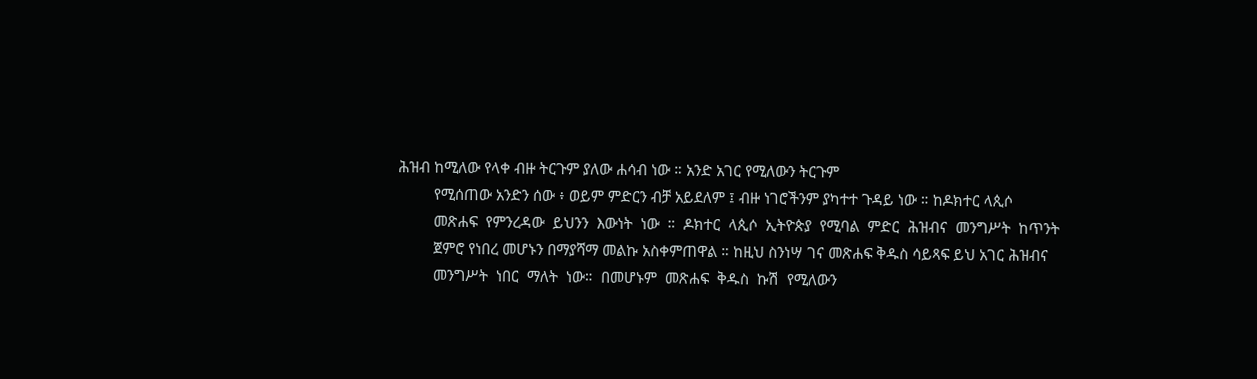ሕዝብ ከሚለው የላቀ ብዙ ትርጉም ያለው ሐሳብ ነው ። አንድ አገር የሚለውን ትርጉም
         የሚሰጠው አንድን ሰው ፥ ወይም ምድርን ብቻ አይደለም ፤ ብዙ ነገሮችንም ያካተተ ጉዳይ ነው ። ከዶክተር ላጲሶ
         መጽሐፍ  የምንረዳው  ይህንን  እውነት  ነው  ።  ዶክተር  ላጲሶ  ኢትዮጵያ  የሚባል  ምድር  ሕዝብና  መንግሥት  ከጥንት
         ጀምሮ የነበረ መሆኑን በማያሻማ መልኩ አስቀምጠዋል ። ከዚህ ስንነሣ ገና መጽሐፍ ቅዱስ ሳይጻፍ ይህ አገር ሕዝብና
         መንግሥት  ነበር  ማለት  ነው።  በመሆኑም  መጽሐፍ  ቅዱስ  ኩሽ  የሚለውን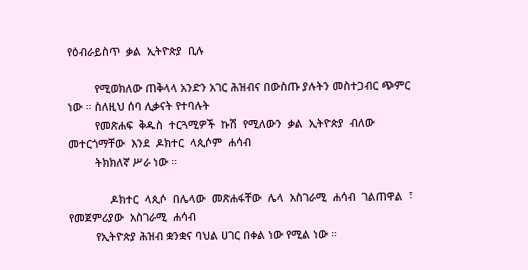የዕብራይስጥ  ቃል  ኢትዮጵያ  ቢሉ

         የሚወክለው ጠቅላላ አንድን አገር ሕዝብና በውስጡ ያሉትን መስተጋብር ጭምር ነው ። ስለዚህ ሰባ ሊቃናት የተባሉት
         የመጽሐፍ  ቅዱስ  ተርጓሚዎች  ኩሽ  የሚለውን  ቃል  ኢትዮጵያ  ብለው  መተርጎማቸው  እንደ  ዶክተር  ላጲሶም  ሐሳብ
         ትክክለኛ ሥራ ነው ።

              ዶክተር  ላጲሶ  በሌላው  መጽሐፋቸው  ሌላ  አስገራሚ  ሐሳብ  ገልጠዋል  ፣  የመጀምሪያው  አስገራሚ  ሐሳብ
         የኢትዮጵያ ሕዝብ ቋንቋና ባህል ሀገር በቀል ነው የሚል ነው ።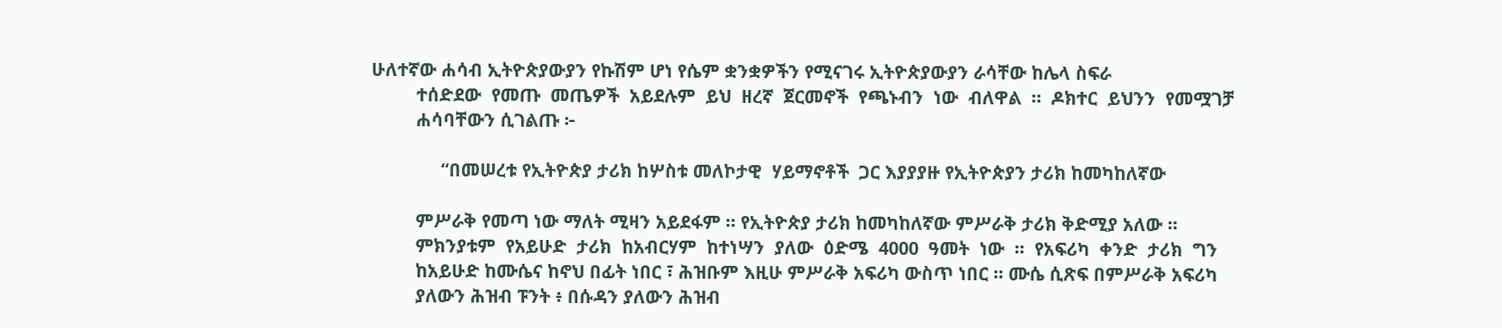ሁለተኛው ሐሳብ ኢትዮጵያውያን የኩሽም ሆነ የሴም ቋንቋዎችን የሚናገሩ ኢትዮጵያውያን ራሳቸው ከሌላ ስፍራ
         ተሰድደው  የመጡ  መጤዎች  አይደሉም  ይህ  ዘረኛ  ጀርመኖች  የጫኑብን  ነው  ብለዋል  ።  ዶክተር  ይህንን  የመሟገቻ
         ሐሳባቸውን ሲገልጡ ፦

              “በመሠረቱ የኢትዮጵያ ታሪክ ከሦስቱ መለኮታዊ  ሃይማኖቶች  ጋር እያያያዙ የኢትዮጵያን ታሪክ ከመካከለኛው

         ምሥራቅ የመጣ ነው ማለት ሚዛን አይደፋም ። የኢትዮጵያ ታሪክ ከመካከለኛው ምሥራቅ ታሪክ ቅድሚያ አለው ።
         ምክንያቱም  የአይሁድ  ታሪክ  ከአብርሃም  ከተነሣን  ያለው  ዕድሜ  4000  ዓመት  ነው  ።  የአፍሪካ  ቀንድ  ታሪክ  ግን
         ከአይሁድ ከሙሴና ከኖህ በፊት ነበር ፣ ሕዝቡም እዚሁ ምሥራቅ አፍሪካ ውስጥ ነበር ። ሙሴ ሲጽፍ በምሥራቅ አፍሪካ
         ያለውን ሕዝብ ፑንት ፥ በሱዳን ያለውን ሕዝብ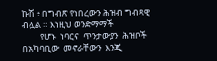ኩሽ ፥ በግብጽ የነበረውን ሕዝብ ግብጻዊ ብሏል ። እነዚህ ወንድማማች
         የሆኑ  ነባርና  ጥንታውያን  ሕዝቦች  በአካባቢው  መኖራቸውን  እንጂ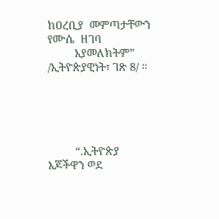ከዐረቢያ  መምጣታቸውን  የሙሴ  ዘገባ
         አያመለክትም” /ኢትዮጵያዊነት፣ ገጽ 8/ ።





         “.ኢትዮጵያ እጆችዋን ወደ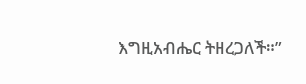እግዚአብሔር ትዘረጋለች።”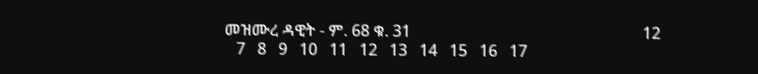መዝሙረ ዳዊት - ም. 68 ቁ. 31                                                          12
   7   8   9   10   11   12   13   14   15   16   17